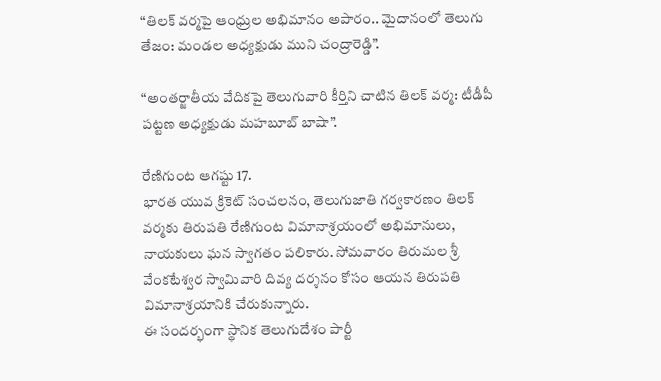“తిలక్ వర్మపై ఆంధ్రుల అభిమానం అపారం.. మైదానంలో తెలుగు తేజం: మండల అధ్యక్షుడు ముని చంద్రారెడ్డి”.

“అంతర్జాతీయ వేదికపై తెలుగువారి కీర్తిని చాటిన తిలక్ వర్మ: టీడీపీ పట్టణ అధ్యక్షుడు మహబూబ్ బాషా”.

రేణిగుంట ఆగష్టు 17.
భారత యువ క్రికెట్ సంచలనం, తెలుగుజాతి గర్వకారణం తిలక్ వర్మకు తిరుపతి రేణిగుంట విమానాశ్రయంలో అభిమానులు, నాయకులు ఘన స్వాగతం పలికారు. సోమవారం తిరుమల శ్రీ వేంకటేశ్వర స్వామివారి దివ్య దర్శనం కోసం ఆయన తిరుపతి విమానాశ్రయానికి చేరుకున్నారు.
ఈ సందర్భంగా స్థానిక తెలుగుదేశం పార్టీ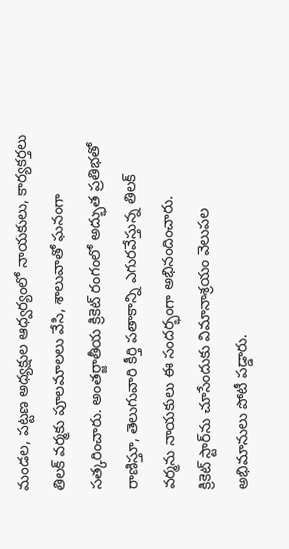మండల, పట్టణ అధ్యక్షుల ఆధ్వర్యంలో నాయకులు, కార్యకర్తలు తిలక్ వర్మకు పూలమాలలు వేసి, శాలువాతో ఘనంగా సత్కరించారు. అంతర్జాతీయ క్రికెట్ రంగంలో అద్భుత ప్రతిభతో రాణిస్తూ, తెలుగువారి కీర్తి పతాకాన్ని ఎగురవేస్తున్న తిలక్ వర్మను నాయకులు ఈ సందర్భంగా అభినందించారు.
క్రికెట్ స్టార్‌ను చూసేందుకు విమానాశ్రయం వెలుపల అభిమానులు పోటీ పడ్డారు.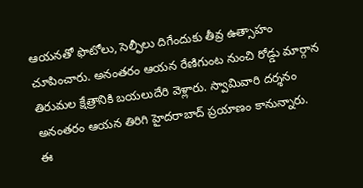ఆయనతో ఫొటోలు, సెల్ఫీలు దిగేందుకు తీవ్ర ఉత్సాహం చూపించారు. అనంతరం ఆయన రేణిగుంట నుంచి రోడ్డు మార్గాన తిరుమల క్షేత్రానికి బయలుదేరి వెళ్లారు. స్వామివారి దర్శనం అనంతరం ఆయన తిరిగి హైదరాబాద్ ప్రయాణం కానున్నారు.
ఈ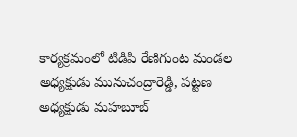కార్యక్రమంలో టిడిపి రేణిగుంట మండల అధ్యక్షుడు మునుచంద్రారెడ్డి, పట్టణ అధ్యక్షుడు మహబూబ్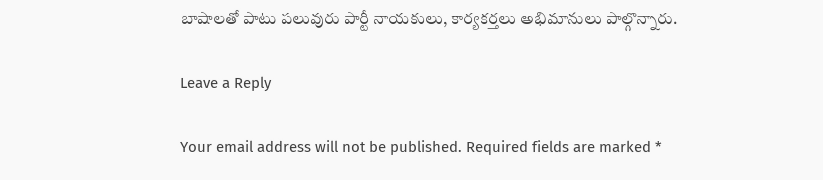బాషాలతో పాటు పలువురు పార్టీ నాయకులు, కార్యకర్తలు అభిమానులు పాల్గొన్నారు.

Leave a Reply

Your email address will not be published. Required fields are marked *